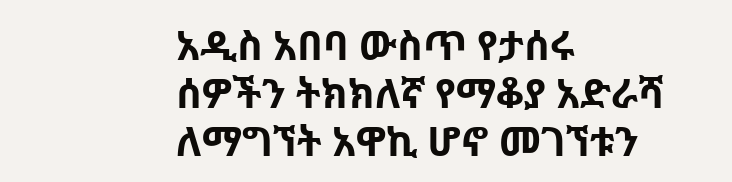አዲስ አበባ ውስጥ የታሰሩ ሰዎችን ትክክለኛ የማቆያ አድራሻ ለማግኘት አዋኪ ሆኖ መገኘቱን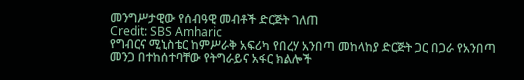መንግሥታዊው የሰብዓዊ መብቶች ድርጅት ገለጠ
Credit: SBS Amharic
የግብርና ሚኒስቴር ከምሥራቅ አፍሪካ የበረሃ አንበጣ መከላከያ ድርጅት ጋር በጋራ የአንበጣ መንጋ በተከሰተባቸው የትግራይና አፋር ክልሎች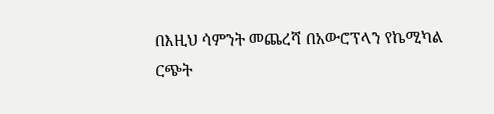በእዚህ ሳምንት መጨረሻ በአውሮፕላን የኬሚካል ርጭት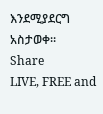እንደሚያደርግ አስታወቀ።
Share
LIVE, FREE and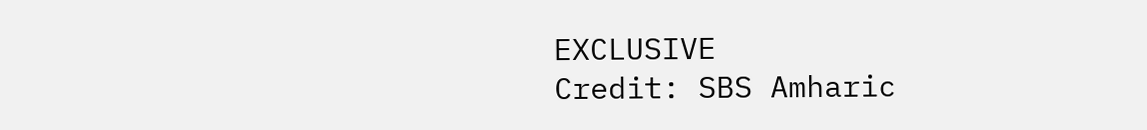EXCLUSIVE
Credit: SBS Amharic